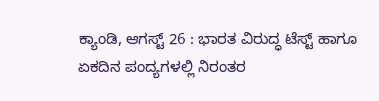ಕ್ಯಾಂಡಿ, ಆಗಸ್ಟ್ 26 : ಭಾರತ ವಿರುದ್ಧ ಟೆಸ್ಟ್ ಹಾಗೂ ಏಕದಿನ ಪಂದ್ಯಗಳಲ್ಲಿ ನಿರಂತರ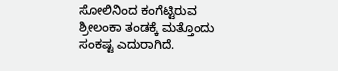ಸೋಲಿನಿಂದ ಕಂಗೆಟ್ಟಿರುವ ಶ್ರೀಲಂಕಾ ತಂಡಕ್ಕೆ ಮತ್ತೊಂದು ಸಂಕಷ್ಟ ಎದುರಾಗಿದೆ.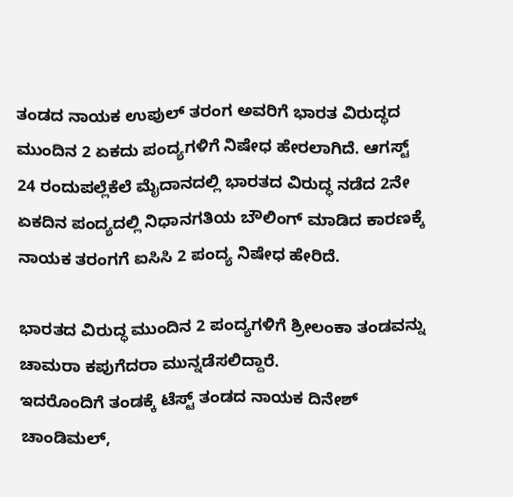ತಂಡದ ನಾಯಕ ಉಪುಲ್ ತರಂಗ ಅವರಿಗೆ ಭಾರತ ವಿರುದ್ಧದ ಮುಂದಿನ 2 ಏಕದು ಪಂದ್ಯಗಳಿಗೆ ನಿಷೇಧ ಹೇರಲಾಗಿದೆ. ಆಗಸ್ಟ್ 24 ರಂದುಪಲ್ಲೆಕೆಲೆ ಮೈದಾನದಲ್ಲಿ ಭಾರತದ ವಿರುದ್ಧ ನಡೆದ 2ನೇ ಏಕದಿನ ಪಂದ್ಯದಲ್ಲಿ ನಿಧಾನಗತಿಯ ಬೌಲಿಂಗ್ ಮಾಡಿದ ಕಾರಣಕ್ಕೆ ನಾಯಕ ತರಂಗಗೆ ಐಸಿಸಿ 2 ಪಂದ್ಯ ನಿಷೇಧ ಹೇರಿದೆ.

ಭಾರತದ ವಿರುದ್ಧ ಮುಂದಿನ 2 ಪಂದ್ಯಗಳಿಗೆ ಶ್ರೀಲಂಕಾ ತಂಡವನ್ನು ಚಾಮರಾ ಕಪುಗೆದರಾ ಮುನ್ನಡೆಸಲಿದ್ದಾರೆ.
ಇದರೊಂದಿಗೆ ತಂಡಕ್ಕೆ ಟೆಸ್ಟ್ ತಂಡದ ನಾಯಕ ದಿನೇಶ್ ಚಾಂಡಿಮಲ್,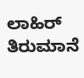ಲಾಹಿರ್ ತಿರುಮಾನೆ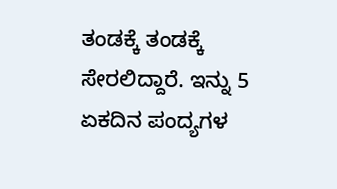ತಂಡಕ್ಕೆ ತಂಡಕ್ಕೆ ಸೇರಲಿದ್ದಾರೆ. ಇನ್ನು 5 ಏಕದಿನ ಪಂದ್ಯಗಳ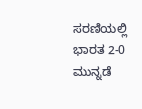ಸರಣಿಯಲ್ಲಿ ಭಾರತ 2-0 ಮುನ್ನಡೆ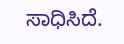ಸಾಧಿಸಿದೆ.